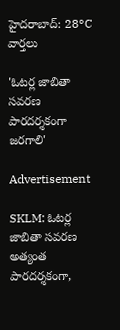హైదరాబాద్: 28°C
వార్తలు

'ఓటర్ల జాబితా సవరణ పారదర్శకంగా జరగాలి'

Advertisement

SKLM: ఓటర్ల జాబితా సవరణ అత్యంత పారదర్శకంగా,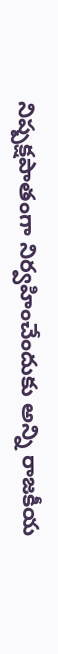నిష్పక్షపాతంగా నిర్వహించేందుకు అన్ని రాజకీయ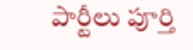పార్టీలు పూర్తి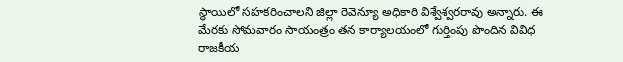స్థాయిలో సహకరించాలని జిల్లా రెవెన్యూ అధికారి విశ్వేశ్వరరావు అన్నారు. ఈ మేరకు సోమవారం సాయంత్రం తన కార్యాలయంలో గుర్తింపు పొందిన వివిధ రాజకీయ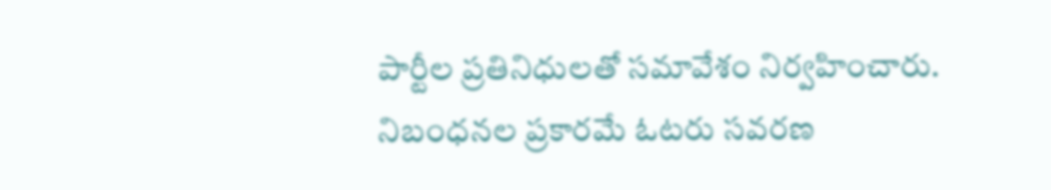పార్టీల ప్రతినిధులతో సమావేశం నిర్వహించారు. నిబంధనల ప్రకారమే ఓటరు సవరణ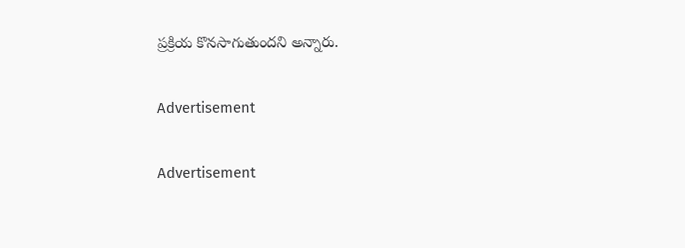ప్రక్రియ కొనసాగుతుందని అన్నారు.

Advertisement

Advertisement